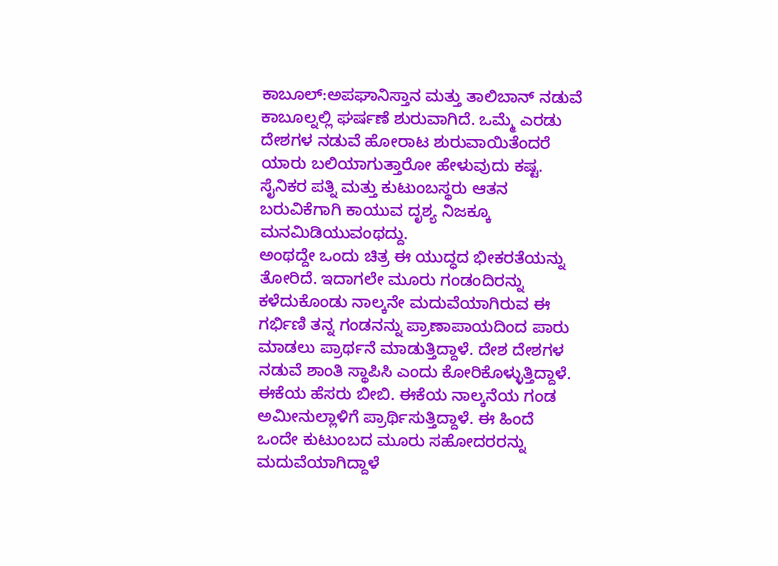ಕಾಬೂಲ್:ಅಪಘಾನಿಸ್ತಾನ ಮತ್ತು ತಾಲಿಬಾನ್ ನಡುವೆ ಕಾಬೂಲ್ನಲ್ಲಿ ಘರ್ಷಣೆ ಶುರುವಾಗಿದೆ. ಒಮ್ಮೆ ಎರಡು ದೇಶಗಳ ನಡುವೆ ಹೋರಾಟ ಶುರುವಾಯಿತೆಂದರೆ ಯಾರು ಬಲಿಯಾಗುತ್ತಾರೋ ಹೇಳುವುದು ಕಷ್ಟ. ಸೈನಿಕರ ಪತ್ನಿ ಮತ್ತು ಕುಟುಂಬಸ್ಥರು ಆತನ ಬರುವಿಕೆಗಾಗಿ ಕಾಯುವ ದೃಶ್ಯ ನಿಜಕ್ಕೂ ಮನಮಿಡಿಯುವಂಥದ್ದು.
ಅಂಥದ್ದೇ ಒಂದು ಚಿತ್ರ ಈ ಯುದ್ಧದ ಭೀಕರತೆಯನ್ನು ತೋರಿದೆ. ಇದಾಗಲೇ ಮೂರು ಗಂಡಂದಿರನ್ನು ಕಳೆದುಕೊಂಡು ನಾಲ್ಕನೇ ಮದುವೆಯಾಗಿರುವ ಈ ಗರ್ಭಿಣಿ ತನ್ನ ಗಂಡನನ್ನು ಪ್ರಾಣಾಪಾಯದಿಂದ ಪಾರು ಮಾಡಲು ಪ್ರಾರ್ಥನೆ ಮಾಡುತ್ತಿದ್ದಾಳೆ. ದೇಶ ದೇಶಗಳ ನಡುವೆ ಶಾಂತಿ ಸ್ಥಾಪಿಸಿ ಎಂದು ಕೋರಿಕೊಳ್ಳುತ್ತಿದ್ದಾಳೆ.
ಈಕೆಯ ಹೆಸರು ಬೀಬಿ. ಈಕೆಯ ನಾಲ್ಕನೆಯ ಗಂಡ ಅಮೀನುಲ್ಲಾಳಿಗೆ ಪ್ರಾರ್ಥಿಸುತ್ತಿದ್ದಾಳೆ. ಈ ಹಿಂದೆ ಒಂದೇ ಕುಟುಂಬದ ಮೂರು ಸಹೋದರರನ್ನು ಮದುವೆಯಾಗಿದ್ದಾಳೆ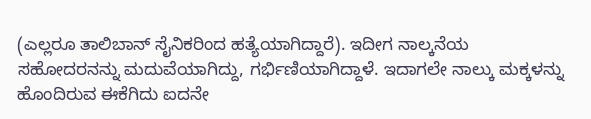(ಎಲ್ಲರೂ ತಾಲಿಬಾನ್ ಸೈನಿಕರಿಂದ ಹತ್ಯೆಯಾಗಿದ್ದಾರೆ). ಇದೀಗ ನಾಲ್ಕನೆಯ ಸಹೋದರನನ್ನು ಮದುವೆಯಾಗಿದ್ದು, ಗರ್ಭಿಣಿಯಾಗಿದ್ದಾಳೆ. ಇದಾಗಲೇ ನಾಲ್ಕು ಮಕ್ಕಳನ್ನು ಹೊಂದಿರುವ ಈಕೆಗಿದು ಐದನೇ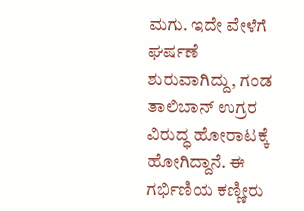ಮಗು. ಇದೇ ವೇಳೆಗೆ ಘರ್ಷಣೆ ಶುರುವಾಗಿದ್ದು, ಗಂಡ ತಾಲಿಬಾನ್ ಉಗ್ರರ ವಿರುದ್ಧ ಹೋರಾಟಕ್ಕೆ ಹೋಗಿದ್ದಾನೆ. ಈ ಗರ್ಭಿಣಿಯ ಕಣ್ಣೀರು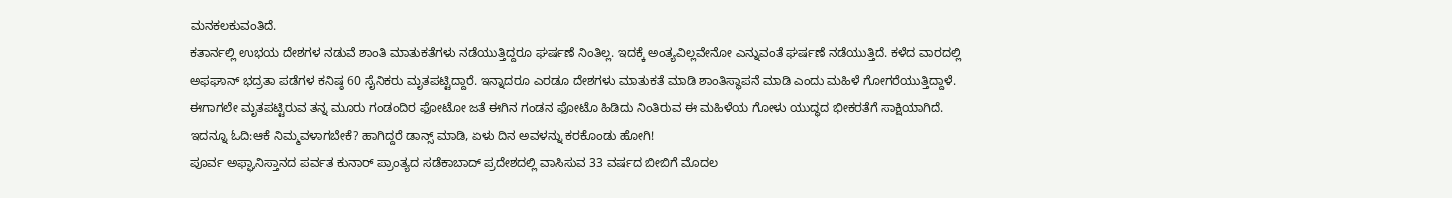ಮನಕಲಕುವಂತಿದೆ.
ಕತಾರ್ನಲ್ಲಿ ಉಭಯ ದೇಶಗಳ ನಡುವೆ ಶಾಂತಿ ಮಾತುಕತೆಗಳು ನಡೆಯುತ್ತಿದ್ದರೂ ಘರ್ಷಣೆ ನಿಂತಿಲ್ಲ. ಇದಕ್ಕೆ ಅಂತ್ಯವಿಲ್ಲವೇನೋ ಎನ್ನುವಂತೆ ಘರ್ಷಣೆ ನಡೆಯುತ್ತಿದೆ. ಕಳೆದ ವಾರದಲ್ಲಿ ಅಫಘಾನ್ ಭದ್ರತಾ ಪಡೆಗಳ ಕನಿಷ್ಠ 60 ಸೈನಿಕರು ಮೃತಪಟ್ಟಿದ್ದಾರೆ. ಇನ್ನಾದರೂ ಎರಡೂ ದೇಶಗಳು ಮಾತುಕತೆ ಮಾಡಿ ಶಾಂತಿಸ್ಥಾಪನೆ ಮಾಡಿ ಎಂದು ಮಹಿಳೆ ಗೋಗರೆಯುತ್ತಿದ್ದಾಳೆ. ಈಗಾಗಲೇ ಮೃತಪಟ್ಟಿರುವ ತನ್ನ ಮೂರು ಗಂಡಂದಿರ ಫೋಟೋ ಜತೆ ಈಗಿನ ಗಂಡನ ಫೋಟೊ ಹಿಡಿದು ನಿಂತಿರುವ ಈ ಮಹಿಳೆಯ ಗೋಳು ಯುದ್ಧದ ಭೀಕರತೆಗೆ ಸಾಕ್ಷಿಯಾಗಿದೆ.
ಇದನ್ನೂ ಓದಿ:ಆಕೆ ನಿಮ್ಮವಳಾಗಬೇಕೆ? ಹಾಗಿದ್ದರೆ ಡಾನ್ಸ್ ಮಾಡಿ, ಏಳು ದಿನ ಅವಳನ್ನು ಕರಕೊಂಡು ಹೋಗಿ!
ಪೂರ್ವ ಅಫ್ಘಾನಿಸ್ತಾನದ ಪರ್ವತ ಕುನಾರ್ ಪ್ರಾಂತ್ಯದ ಸಡೆಕಾಬಾದ್ ಪ್ರದೇಶದಲ್ಲಿ ವಾಸಿಸುವ 33 ವರ್ಷದ ಬೀಬಿಗೆ ಮೊದಲ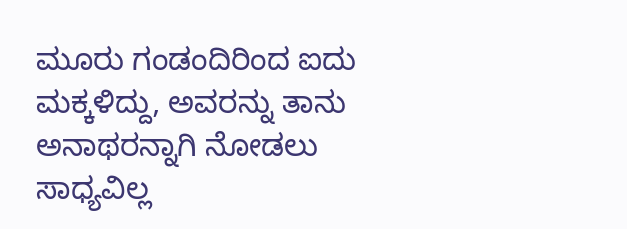ಮೂರು ಗಂಡಂದಿರಿಂದ ಐದು ಮಕ್ಕಳಿದ್ದು, ಅವರನ್ನು ತಾನು ಅನಾಥರನ್ನಾಗಿ ನೋಡಲು ಸಾಧ್ಯವಿಲ್ಲ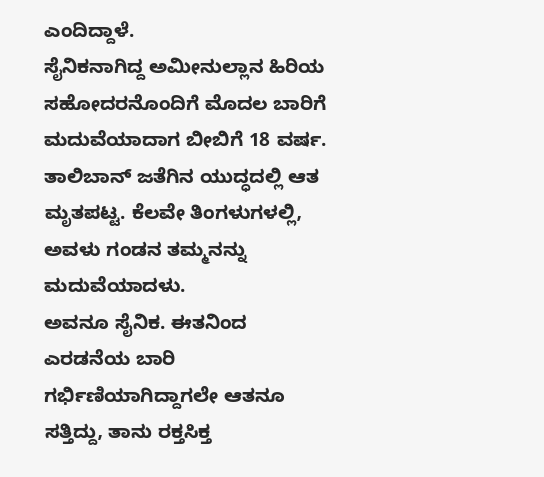ಎಂದಿದ್ದಾಳೆ.
ಸೈನಿಕನಾಗಿದ್ದ ಅಮೀನುಲ್ಲಾನ ಹಿರಿಯ ಸಹೋದರನೊಂದಿಗೆ ಮೊದಲ ಬಾರಿಗೆ ಮದುವೆಯಾದಾಗ ಬೀಬಿಗೆ 18 ವರ್ಷ. ತಾಲಿಬಾನ್ ಜತೆಗಿನ ಯುದ್ಧದಲ್ಲಿ ಆತ ಮೃತಪಟ್ಟ. ಕೆಲವೇ ತಿಂಗಳುಗಳಲ್ಲಿ, ಅವಳು ಗಂಡನ ತಮ್ಮನನ್ನು ಮದುವೆಯಾದಳು.
ಅವನೂ ಸೈನಿಕ. ಈತನಿಂದ ಎರಡನೆಯ ಬಾರಿ ಗರ್ಭಿಣಿಯಾಗಿದ್ದಾಗಲೇ ಆತನೂ ಸತ್ತಿದ್ದು, ತಾನು ರಕ್ತಸಿಕ್ತ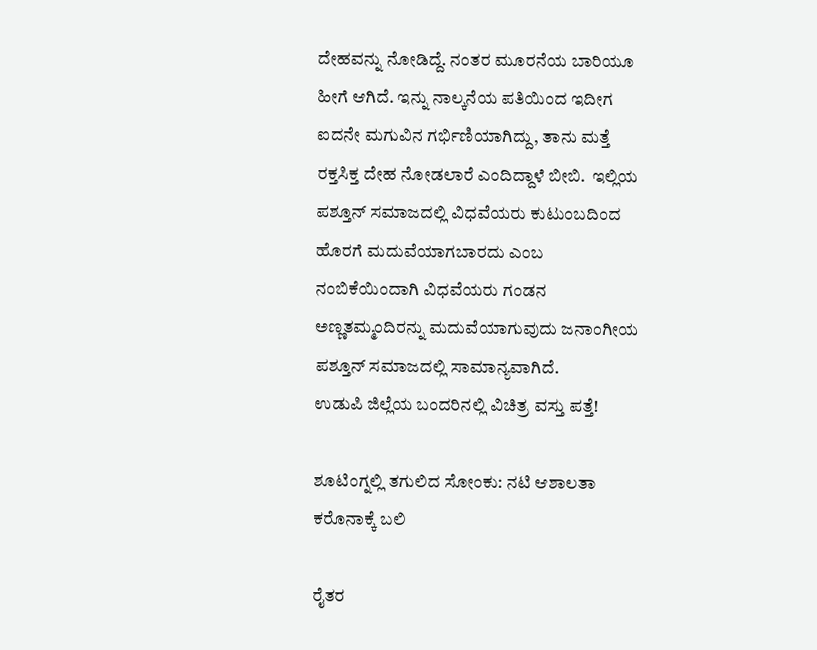ದೇಹವನ್ನು ನೋಡಿದ್ದೆ. ನಂತರ ಮೂರನೆಯ ಬಾರಿಯೂ ಹೀಗೆ ಆಗಿದೆ. ಇನ್ನು ನಾಲ್ಕನೆಯ ಪತಿಯಿಂದ ಇದೀಗ ಐದನೇ ಮಗುವಿನ ಗರ್ಭಿಣಿಯಾಗಿದ್ದು, ತಾನು ಮತ್ತೆ ರಕ್ತಸಿಕ್ತ ದೇಹ ನೋಡಲಾರೆ ಎಂದಿದ್ದಾಳೆ ಬೀಬಿ.  ಇಲ್ಲಿಯ ಪಶ್ತೂನ್ ಸಮಾಜದಲ್ಲಿ ವಿಧವೆಯರು ಕುಟುಂಬದಿಂದ ಹೊರಗೆ ಮದುವೆಯಾಗಬಾರದು ಎಂಬ ನಂಬಿಕೆಯಿಂದಾಗಿ ವಿಧವೆಯರು ಗಂಡನ ಅಣ್ಣತಮ್ಮಂದಿರನ್ನು ಮದುವೆಯಾಗುವುದು ಜನಾಂಗೀಯ ಪಶ್ತೂನ್ ಸಮಾಜದಲ್ಲಿ ಸಾಮಾನ್ಯವಾಗಿದೆ.
ಉಡುಪಿ ಜಿಲ್ಲೆಯ ಬಂದರಿನಲ್ಲಿ ವಿಚಿತ್ರ ವಸ್ತು ಪತ್ತೆ!

ಶೂಟಿಂಗ್ನಲ್ಲಿ ತಗುಲಿದ ಸೋಂಕು: ನಟಿ ಆಶಾಲತಾ ಕರೊನಾಕ್ಕೆ ಬಲಿ

ರೈತರ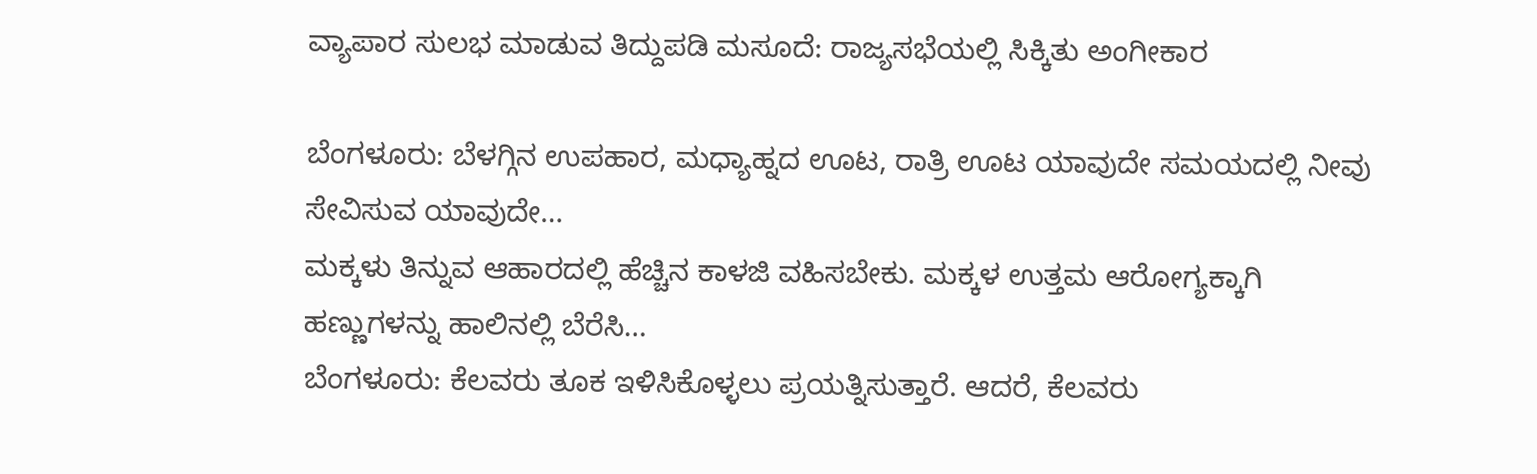ವ್ಯಾಪಾರ ಸುಲಭ ಮಾಡುವ ತಿದ್ದುಪಡಿ ಮಸೂದೆ: ರಾಜ್ಯಸಭೆಯಲ್ಲಿ ಸಿಕ್ಕಿತು ಅಂಗೀಕಾರ

ಬೆಂಗಳೂರು: ಬೆಳಗ್ಗಿನ ಉಪಹಾರ, ಮಧ್ಯಾಹ್ನದ ಊಟ, ರಾತ್ರಿ ಊಟ ಯಾವುದೇ ಸಮಯದಲ್ಲಿ ನೀವು ಸೇವಿಸುವ ಯಾವುದೇ…
ಮಕ್ಕಳು ತಿನ್ನುವ ಆಹಾರದಲ್ಲಿ ಹೆಚ್ಚಿನ ಕಾಳಜಿ ವಹಿಸಬೇಕು. ಮಕ್ಕಳ ಉತ್ತಮ ಆರೋಗ್ಯಕ್ಕಾಗಿ ಹಣ್ಣುಗಳನ್ನು ಹಾಲಿನಲ್ಲಿ ಬೆರೆಸಿ…
ಬೆಂಗಳೂರು: ಕೆಲವರು ತೂಕ ಇಳಿಸಿಕೊಳ್ಳಲು ಪ್ರಯತ್ನಿಸುತ್ತಾರೆ. ಆದರೆ, ಕೆಲವರು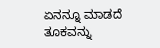ಏನನ್ನೂ ಮಾಡದೆ ತೂಕವನ್ನು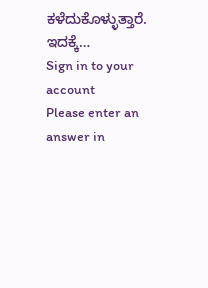ಕಳೆದುಕೊಳ್ಳುತ್ತಾರೆ. ಇದಕ್ಕೆ…
Sign in to your account
Please enter an answer in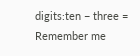digits:ten − three =
Remember me